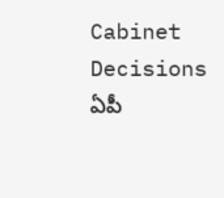Cabinet Decisions
ఏపీ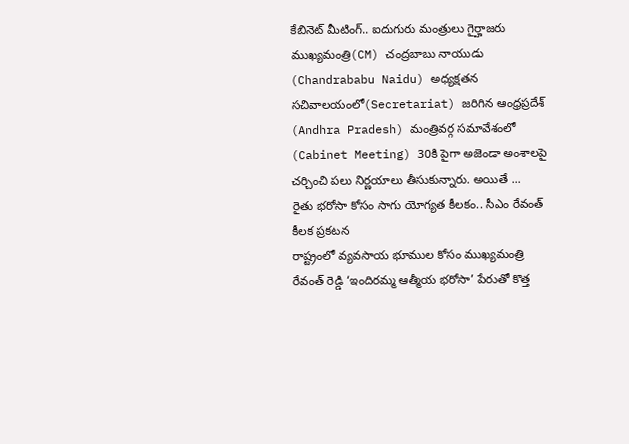కేబినెట్ మీటింగ్.. ఐదుగురు మంత్రులు గైర్హాజరు
ముఖ్యమంత్రి(CM) చంద్రబాబు నాయుడు (Chandrababu Naidu) అధ్యక్షతన సచివాలయంలో(Secretariat) జరిగిన ఆంధ్రప్రదేశ్ (Andhra Pradesh) మంత్రివర్గ సమావేశంలో (Cabinet Meeting) 30కి పైగా అజెండా అంశాలపై చర్చించి పలు నిర్ణయాలు తీసుకున్నారు. అయితే ...
రైతు భరోసా కోసం సాగు యోగ్యత కీలకం.. సీఎం రేవంత్ కీలక ప్రకటన
రాష్ట్రంలో వ్యవసాయ భూముల కోసం ముఖ్యమంత్రి రేవంత్ రెడ్డి ‘ఇందిరమ్మ ఆత్మీయ భరోసా’ పేరుతో కొత్త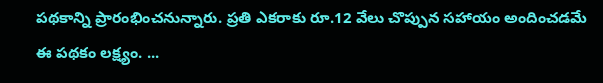పథకాన్ని ప్రారంభించనున్నారు. ప్రతి ఎకరాకు రూ.12 వేలు చొప్పున సహాయం అందించడమే ఈ పథకం లక్ష్యం. ...